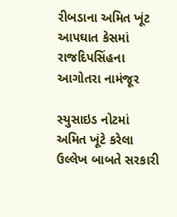રીબડાના અમિત ખૂંટ આપઘાત કેસમાં રાજદિપસિંહના આગોતરા નામંજૂર

સ્યુસાઇડ નોટમાં અમિત ખૂંટે કરેલા ઉલ્લેખ બાબતે સરકારી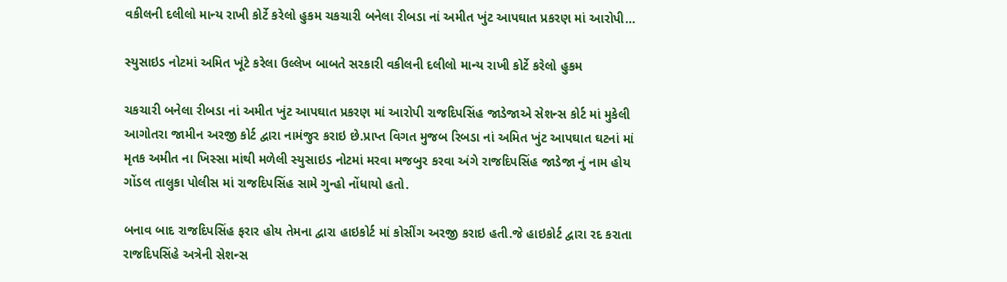વકીલની દલીલો માન્ય રાખી કોર્ટે કરેલો હુકમ ચકચારી બનેલા રીબડા નાં અમીત ખુંટ આપઘાત પ્રકરણ માં આરોપી…

સ્યુસાઇડ નોટમાં અમિત ખૂંટે કરેલા ઉલ્લેખ બાબતે સરકારી વકીલની દલીલો માન્ય રાખી કોર્ટે કરેલો હુકમ

ચકચારી બનેલા રીબડા નાં અમીત ખુંટ આપઘાત પ્રકરણ માં આરોપી રાજદિપસિંહ જાડેજાએ સેશન્સ કોર્ટ માં મુકેલી આગોતરા જામીન અરજી કોર્ટ દ્વારા નામંજુર કરાઇ છે.પ્રાપ્ત વિગત મુજબ રિબડા નાં અમિત ખુંટ આપઘાત ઘટનાં માં મૃતક અમીત ના ખિસ્સા માંથી મળેલી સ્યુસાઇડ નોટમાં મરવા મજબુર કરવા અંગે રાજદિપસિંહ જાડેજા નું નામ હોય ગોંડલ તાલુકા પોલીસ માં રાજદિપસિંહ સામે ગુન્હો નોંધાયો હતો.

બનાવ બાદ રાજદિપસિંહ ફરાર હોય તેમના દ્વારા હાઇકોર્ટ માં કોસીંગ અરજી કરાઇ હતી.જે હાઇકોર્ટ દ્વારા રદ કરાતા રાજદિપસિંહે અત્રેની સેશન્સ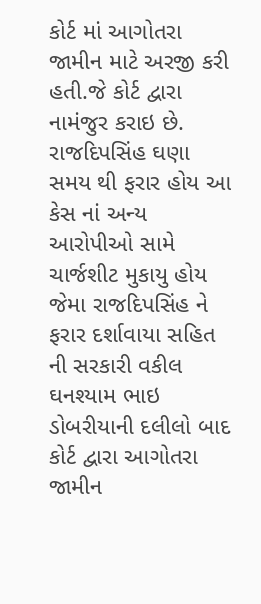કોર્ટ માં આગોતરા જામીન માટે અરજી કરી હતી.જે કોર્ટ દ્વારા નામંજુર કરાઇ છે. રાજદિપસિંહ ઘણા સમય થી ફરાર હોય આ કેસ નાં અન્ય આરોપીઓ સામે ચાર્જશીટ મુકાયુ હોય જેમા રાજદિપસિંહ ને ફરાર દર્શાવાયા સહિત ની સરકારી વકીલ ઘનશ્યામ ભાઇ ડોબરીયાની દલીલો બાદ કોર્ટ દ્વારા આગોતરા જામીન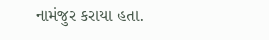નામંજુર કરાયા હતા.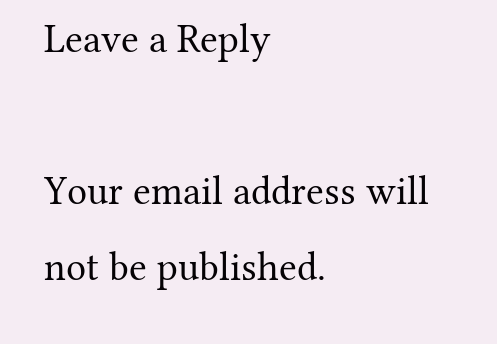Leave a Reply

Your email address will not be published.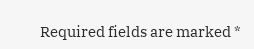Required fields are marked *